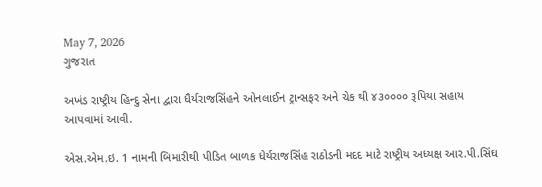May 7, 2026
ગુજરાત

અખંડ રાષ્ટ્રીય હિન્દુ સેના દ્વારા ધૈર્યરાજસિંહને ઓનલાઈન ટ્રાન્સફર અને ચેક થી ૪૩૦૦૦૦ રૂપિયા સહાય આપવામાં આવી.

એસ.એમ.ઇ. 1 નામની બિમારીથી પીડિત બાળક ધેર્યરાજસિંહ રાઠોડની મદદ માટે રાષ્ટ્રીય અધ્યક્ષ આર.પી.સિંઘ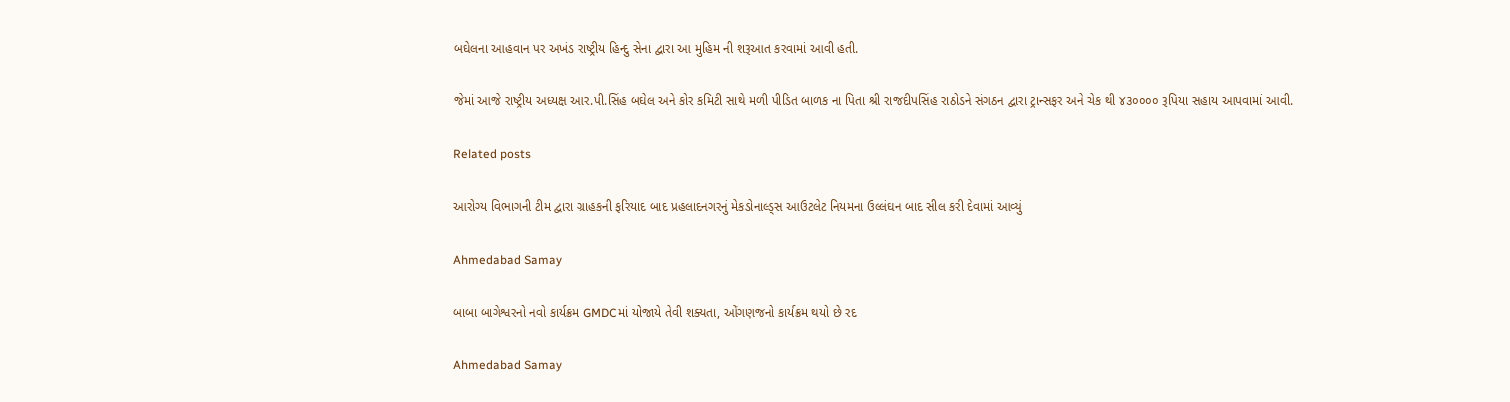બઘેલના આહવાન પર અખંડ રાષ્ટ્રીય હિન્દુ સેના દ્વારા આ મુહિમ ની શરૂઆત કરવામાં આવી હતી.

જેમાં આજે રાષ્ટ્રીય અધ્યક્ષ આર.પી.સિંહ બઘેલ અને કોર કમિટી સાથે મળી પીડિત બાળક ના પિતા શ્રી રાજદીપસિંહ રાઠોડને સંગઠન દ્વારા ટ્રાન્સફર અને ચેક થી ૪૩૦૦૦૦ રૂપિયા સહાય આપવામાં આવી.

Related posts

આરોગ્ય વિભાગની ટીમ દ્વારા ગ્રાહકની ફરિયાદ બાદ પ્રહલાદનગરનું મેકડોનાલ્ડ્સ આઉટલેટ નિયમના ઉલ્લંઘન બાદ સીલ કરી દેવામાં આવ્યું

Ahmedabad Samay

બાબા બાગેશ્વરનો નવો કાર્યક્રમ GMDCમાં યોજાયે તેવી શક્યતા, ઓંગણજનો કાર્યક્રમ થયો છે રદ

Ahmedabad Samay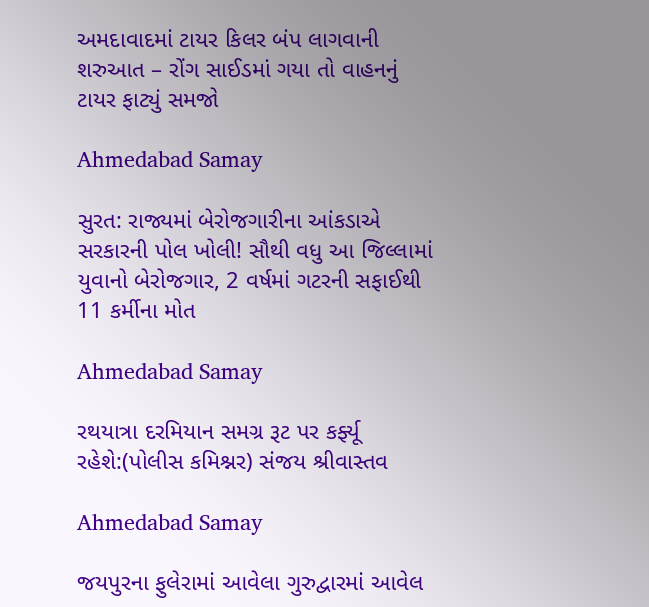અમદાવાદમાં ટાયર કિલર બંપ લાગવાની શરુઆત – રોંગ સાઈડમાં ગયા તો વાહનનું ટાયર ફાટ્યું સમજો

Ahmedabad Samay

સુરત: રાજ્યમાં બેરોજગારીના આંકડાએ સરકારની પોલ ખોલી! સૌથી વધુ આ જિલ્લામાં યુવાનો બેરોજગાર, 2 વર્ષમાં ગટરની સફાઈથી 11 કર્મીના મોત

Ahmedabad Samay

રથયાત્રા દરમિયાન સમગ્ર રૂટ પર કર્ફ્યૂ રહેશે:(પોલીસ કમિશ્નર) સંજય શ્રીવાસ્તવ

Ahmedabad Samay

જયપુરના ફુલેરામાં આવેલા ગુરુદ્વારમાં આવેલ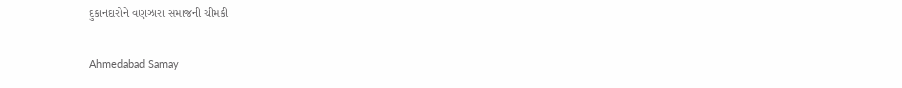દુકાનદારોને વણઝારા સમાજની ચીમકી

Ahmedabad Samay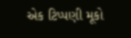એક ટિપ્પણી મૂકો